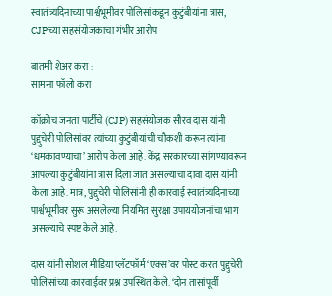स्वातंत्र्यदिनाच्या पार्श्वभूमीवर पोलिसांकडून कुटुंबीयांना त्रास, CJPच्या सहसंयोजकाचा गंभीर आरोप

बातमी शेअर करा :
सामना फॉलो करा

कॉक्रोच जनता पार्टीचे (CJP) सहसंयोजक सौरव दास यांनी पुद्दुचेरी पोलिसांवर त्यांच्या कुटुंबीयांची चौकशी करून त्यांना ‘धमकावण्याचा’ आरोप केला आहे. केंद्र सरकारच्या सांगण्यावरून आपल्या कुटुंबीयांना त्रास दिला जात असल्याचा दावा दास यांनी केला आहे. मात्र, पुद्दुचेरी पोलिसांनी ही कारवाई स्वातंत्र्यदिनाच्या पार्श्वभूमीवर सुरू असलेल्या नियमित सुरक्षा उपाययोजनांचा भाग असल्याचे स्पष्ट केले आहे.

दास यांनी सोशल मीडिया प्लॅटफॉर्म ‘एक्स’वर पोस्ट करत पुद्दुचेरी पोलिसांच्या कारवाईवर प्रश्न उपस्थित केले. ‘दोन तासांपूर्वी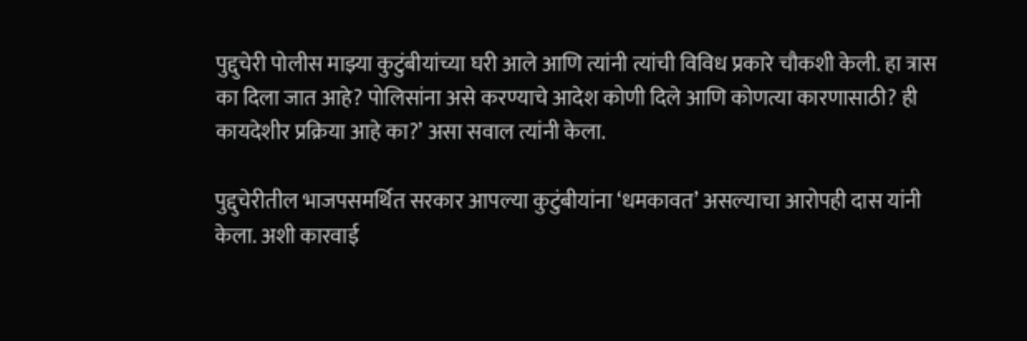पुद्दुचेरी पोलीस माझ्या कुटुंबीयांच्या घरी आले आणि त्यांनी त्यांची विविध प्रकारे चौकशी केली. हा त्रास का दिला जात आहे? पोलिसांना असे करण्याचे आदेश कोणी दिले आणि कोणत्या कारणासाठी? ही कायदेशीर प्रक्रिया आहे का?’ असा सवाल त्यांनी केला.

पुद्दुचेरीतील भाजपसमर्थित सरकार आपल्या कुटुंबीयांना ‘धमकावत’ असल्याचा आरोपही दास यांनी केला. अशी कारवाई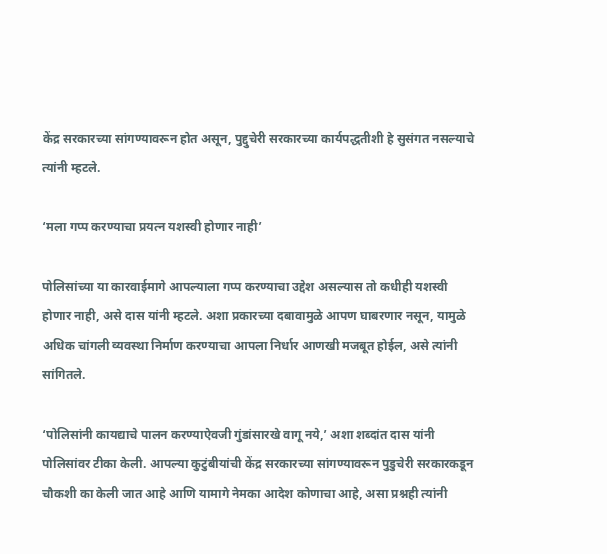केंद्र सरकारच्या सांगण्यावरून होत असून, पुद्दुचेरी सरकारच्या कार्यपद्धतीशी हे सुसंगत नसल्याचे त्यांनी म्हटले.

‘मला गप्प करण्याचा प्रयत्न यशस्वी होणार नाही’

पोलिसांच्या या कारवाईमागे आपल्याला गप्प करण्याचा उद्देश असल्यास तो कधीही यशस्वी होणार नाही, असे दास यांनी म्हटले. अशा प्रकारच्या दबावामुळे आपण घाबरणार नसून, यामुळे अधिक चांगली व्यवस्था निर्माण करण्याचा आपला निर्धार आणखी मजबूत होईल, असे त्यांनी सांगितले.

‘पोलिसांनी कायद्याचे पालन करण्याऐवजी गुंडांसारखे वागू नये,’ अशा शब्दांत दास यांनी पोलिसांवर टीका केली. आपल्या कुटुंबीयांची केंद्र सरकारच्या सांगण्यावरून पुडुचेरी सरकारकडून चौकशी का केली जात आहे आणि यामागे नेमका आदेश कोणाचा आहे, असा प्रश्नही त्यांनी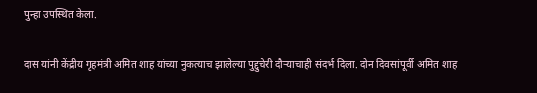पुन्हा उपस्थित केला.

दास यांनी केंद्रीय गृहमंत्री अमित शाह यांच्या नुकत्याच झालेल्या पुद्दुचेरी दौऱ्याचाही संदर्भ दिला. दोन दिवसांपूर्वी अमित शाह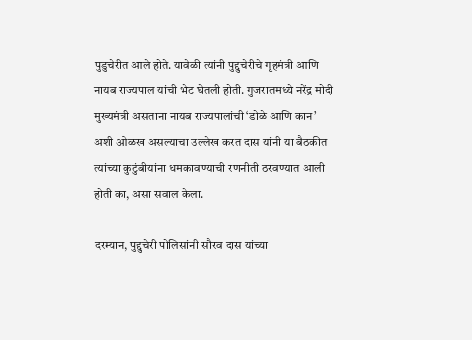पुडुचेरीत आले होते. यावेळी त्यांनी पुद्दुचेरीचे गृहमंत्री आणि नायब राज्यपाल यांची भेट घेतली होती. गुजरातमध्ये नरेंद्र मोदी मुख्यमंत्री असताना नायब राज्यपालांची ‘डोळे आणि कान’ अशी ओळख असल्याचा उल्लेख करत दास यांनी या बैठकीत त्यांच्या कुटुंबीयांना धमकावण्याची रणनीती ठरवण्यात आली होती का, असा सवाल केला.

दरम्यान, पुद्दुचेरी पोलिसांनी सौरव दास यांच्या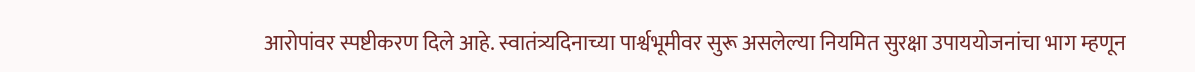आरोपांवर स्पष्टीकरण दिले आहे. स्वातंत्र्यदिनाच्या पार्श्वभूमीवर सुरू असलेल्या नियमित सुरक्षा उपाययोजनांचा भाग म्हणून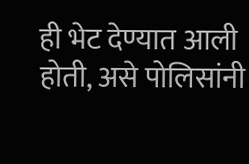ही भेट देण्यात आली होती, असे पोलिसांनी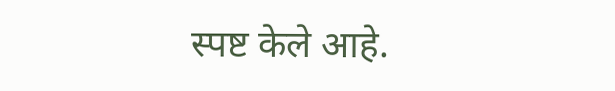स्पष्ट केले आहे.